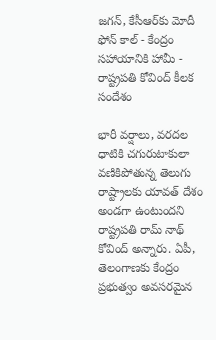జగన్, కేసీఆర్‌కు మోదీ ఫోన్ కాల్ - కేంద్రం సహాయానికి హామీ - రాష్ట్రపతి కోవింద్ కీలక సందేశం

భారీ వర్షాలు, వరదల ధాటికి చగురుటాకులా వణికిపోతున్న తెలుగు రాష్ట్రాలకు యావత్ దేశం అండగా ఉంటుందని రాష్ట్రపతి రామ్ నాథ్ కోవింద్ అన్నారు. ఏపీ, తెలంగాణకు కేంద్రం ప్రభుత్వం అవసరమైన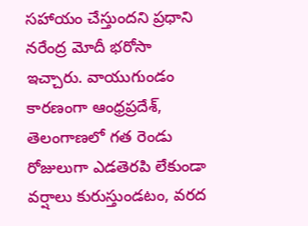సహాయం చేస్తుందని ప్రధాని నరేంద్ర మోదీ భరోసా ఇచ్చారు. వాయుగుండం కారణంగా ఆంధ్రప్రదేశ్, తెలంగాణలో గత రెండు రోజులుగా ఎడతెరపి లేకుండా వర్షాలు కురుస్తుండటం, వరద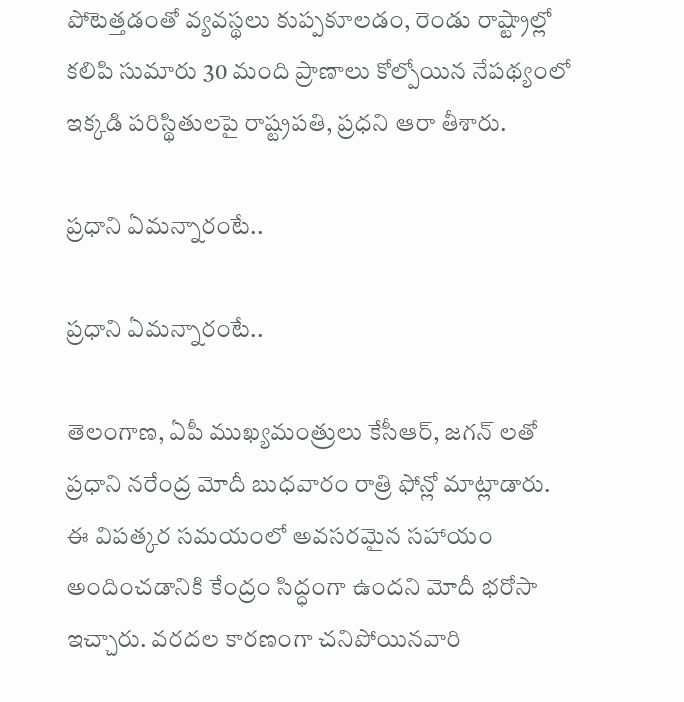పోటెత్తడంతో వ్యవస్థలు కుప్పకూలడం, రెండు రాష్ట్రాల్లో కలిపి సుమారు 30 మంది ప్రాణాలు కోల్పోయిన నేపథ్యంలో ఇక్కడి పరిస్థితులపై రాష్ట్రపతి, ప్రధని ఆరా తీశారు.

ప్రధాని ఏమన్నారంటే..

ప్రధాని ఏమన్నారంటే..

తెలంగాణ, ఏపీ ముఖ్యమంత్రులు కేసీఆర్, జగన్ లతో ప్రధాని నరేంద్ర మోదీ బుధవారం రాత్రి ఫోన్లో మాట్లాడారు. ఈ విపత్కర సమయంలో అవసరమైన సహాయం అందించడానికి కేంద్రం సిద్ధంగా ఉందని మోదీ భరోసా ఇచ్చారు. వరదల కారణంగా చనిపోయినవారి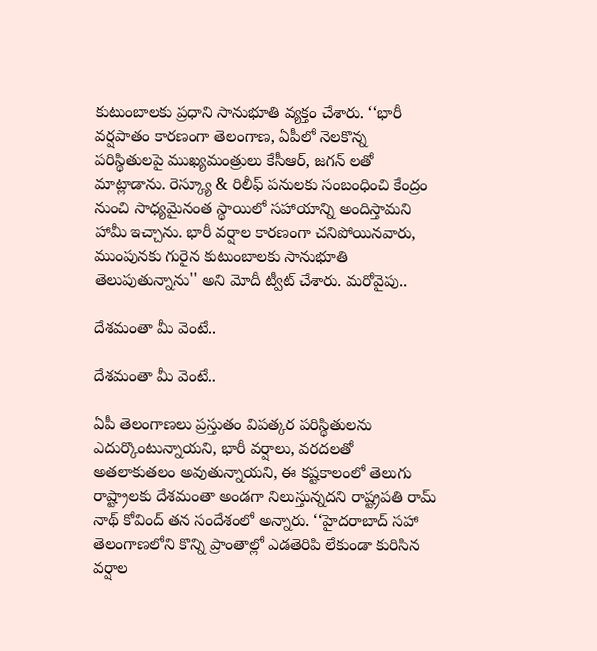కుటుంబాలకు ప్రధాని సానుభూతి వ్యక్తం చేశారు. ‘‘భారీ వర్షపాతం కారణంగా తెలంగాణ, ఏపీలో నెలకొన్న పరిస్థితులపై ముఖ్యమంత్రులు కేసీఆర్, జగన్ లతో మాట్లాడాను. రెస్క్యూ & రిలీఫ్ పనులకు సంబంధించి కేంద్రం నుంచి సాధ్యమైనంత స్థాయిలో సహాయాన్ని అందిస్తామని హామీ ఇచ్చాను. భారీ వర్షాల కారణంగా చనిపోయినవారు, ముంపునకు గురైన కుటుంబాలకు సానుభూతి తెలుపుతున్నాను'' అని మోదీ ట్వీట్ చేశారు. మరోవైపు..

దేశమంతా మీ వెంటే..

దేశమంతా మీ వెంటే..

ఏపీ తెలంగాణలు ప్రస్తుతం విపత్కర పరిస్థితులను ఎదుర్కొంటున్నాయని, భారీ వర్షాలు, వరదలతో అతలాకుతలం అవుతున్నాయని, ఈ కష్టకాలంలో తెలుగు రాష్ట్రాలకు దేశమంతా అండగా నిలుస్తున్నదని రాష్ట్రపతి రామ్ నాథ్ కోవింద్ తన సందేశంలో అన్నారు. ‘‘హైదరాబాద్ సహా తెలంగాణలోని కొన్ని ప్రాంతాల్లో ఎడతెరిపి లేకుండా కురిసిన వర్షాల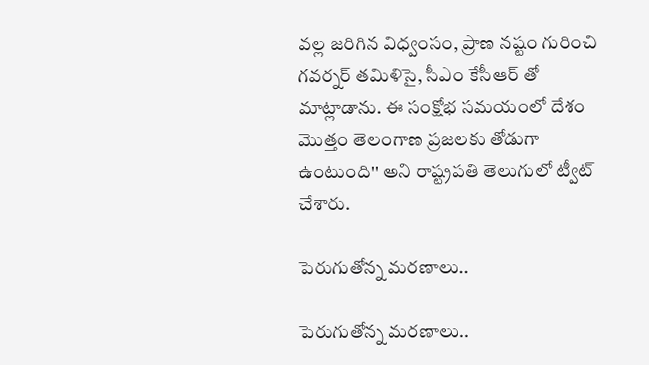వల్ల జరిగిన విధ్వంసం, ప్రాణ నష్టం గురించి గవర్నర్ తమిళిసై, సీఎం కేసీఆర్ తో మాట్లాడాను. ఈ సంక్షోభ సమయంలో దేశం మొత్తం తెలంగాణ ప్రజలకు తోడుగా ఉంటుంది'' అని రాష్ట్రపతి తెలుగులో ట్వీట్ చేశారు.

పెరుగుతోన్న మరణాలు..

పెరుగుతోన్న మరణాలు..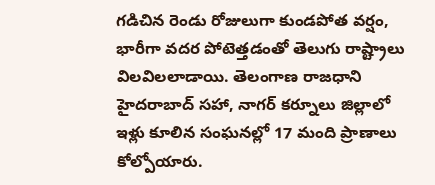గడిచిన రెండు రోజులుగా కుండపోత వర్షం, భారీగా వదర పోటెత్తడంతో తెలుగు రాష్ట్రాలు విలవిలలాడాయి. తెలంగాణ రాజధాని హైదరాబాద్ సహా, నాగర్ కర్నూలు జిల్లాలో ఇళ్లు కూలిన సంఘనల్లో 17 మంది ప్రాణాలు కోల్పోయారు.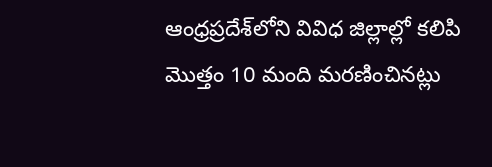ఆంధ్రప్రదేశ్‌లోని వివిధ జిల్లాల్లో కలిపి మొత్తం 10 మంది మరణించినట్లు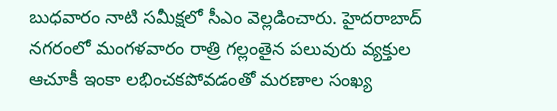బుధవారం నాటి సమీక్షలో సీఎం వెల్లడించారు. హైదరాబాద్ నగరంలో మంగళవారం రాత్రి గల్లంతైన పలువురు వ్యక్తుల ఆచూకీ ఇంకా లభించకపోవడంతో మరణాల సంఖ్య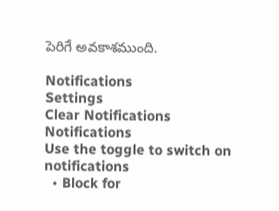పెరిగే అవకాశముంది.

Notifications
Settings
Clear Notifications
Notifications
Use the toggle to switch on notifications
  • Block for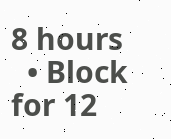8 hours
  • Block for 12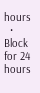hours
  • Block for 24 hours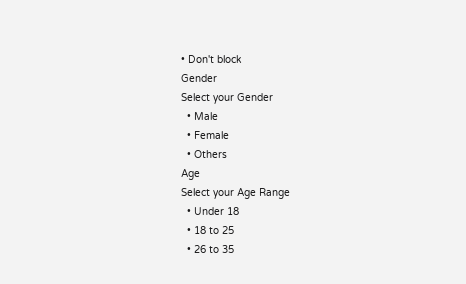• Don't block
Gender
Select your Gender
  • Male
  • Female
  • Others
Age
Select your Age Range
  • Under 18
  • 18 to 25
  • 26 to 35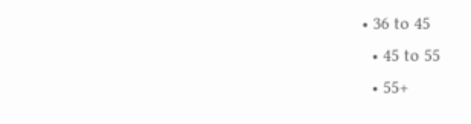• 36 to 45
  • 45 to 55
  • 55+